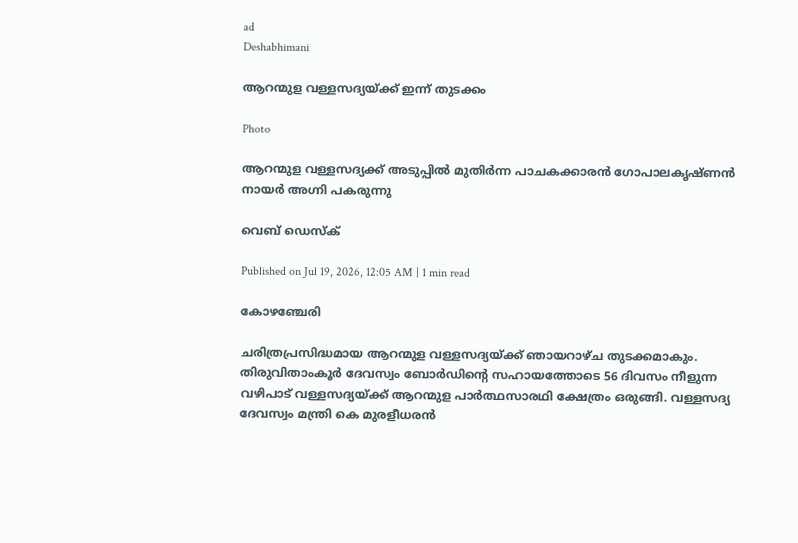ad
Deshabhimani

ആറന്മുള വള്ളസദ്യയ്ക്ക് ഇന്ന്‌ തുടക്കം

Photo

ആറന്മുള വള്ളസദ്യക്ക് അടുപ്പിൽ മുതിർന്ന പാചകക്കാരൻ ഗോപാലകൃഷ്ണൻ നായർ അഗ്നി പകരുന്നു

വെബ് ഡെസ്ക്

Published on Jul 19, 2026, 12:05 AM | 1 min read

കോഴഞ്ചേരി

ചരിത്രപ്രസിദ്ധമായ ആറന്മുള വള്ളസദ്യയ്ക്ക് ഞായറാഴ്‌ച തുടക്കമാകും. തിരുവിതാംകൂർ ദേവസ്വം ബോർഡിന്റെ സഹായത്തോടെ 56 ദിവസം നീളുന്ന വഴിപാട് വള്ളസദ്യയ്ക്ക് ആറന്മുള പാർത്ഥസാരഥി ക്ഷേത്രം ഒരുങ്ങി. വള്ളസദ്യ ദേവസ്വം മന്ത്രി കെ മുരളീധരൻ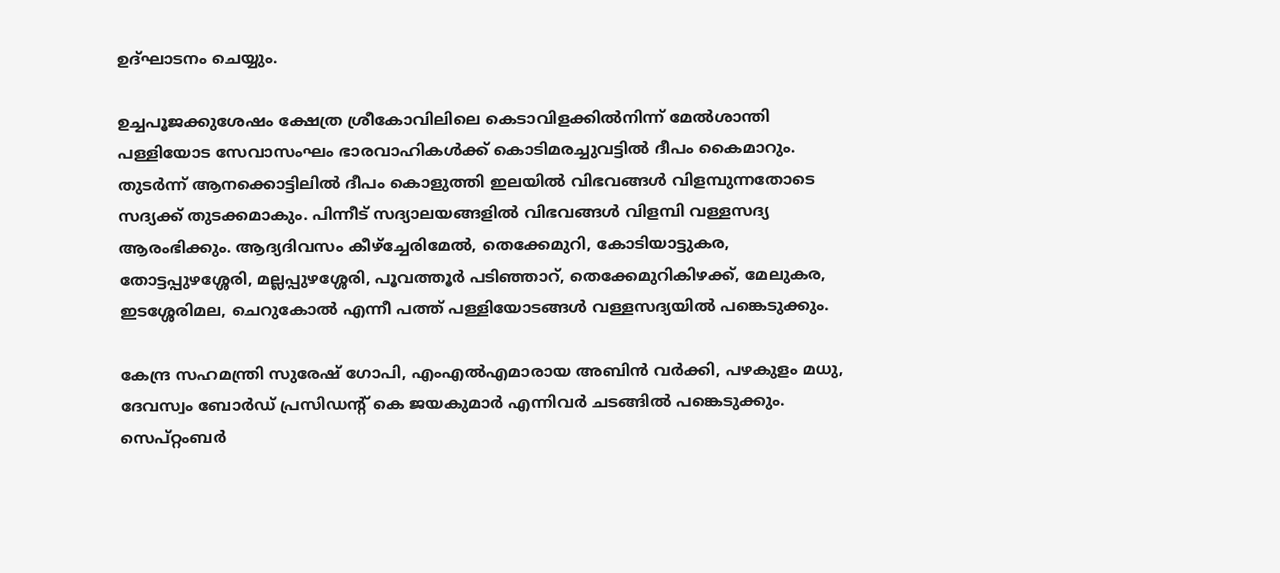ഉദ്ഘാടനം ചെയ്യും.

ഉച്ചപൂജക്കുശേഷം ക്ഷേത്ര ശ്രീകോവിലിലെ കെടാവിളക്കിൽനിന്ന് മേൽശാന്തി പള്ളിയോട സേവാസംഘം ഭാരവാഹികൾക്ക് കൊടിമരച്ചുവട്ടിൽ ദീപം കൈമാറും. തുടർന്ന് ആനക്കൊട്ടിലിൽ ദീപം കൊളുത്തി ഇലയിൽ വിഭവങ്ങൾ വിളമ്പുന്നതോടെ സദ്യക്ക് തുടക്കമാകും. പിന്നീട് സദ്യാലയങ്ങളിൽ വിഭവങ്ങൾ വിളമ്പി വള്ളസദ്യ ആരംഭിക്കും. ആദ്യദിവസം കീഴ്‌ച്ചേരിമേൽ, തെക്കേമുറി, കോടിയാട്ടുകര, തോട്ടപ്പുഴശ്ശേരി, മല്ലപ്പുഴശ്ശേരി, പൂവത്തൂർ പടിഞ്ഞാറ്, തെക്കേമുറികിഴക്ക്, മേലുകര, ഇടശ്ശേരിമല, ചെറുകോൽ എന്നീ പത്ത്‌ പള്ളിയോടങ്ങൾ വള്ളസദ്യയിൽ പങ്കെടുക്കും.

കേന്ദ്ര സഹമന്ത്രി സുരേഷ് ഗോപി, എംഎൽഎമാരായ അബിൻ വർക്കി, പഴകുളം മധു, ദേവസ്വം ബോർഡ് പ്രസിഡന്റ്‌ കെ ജയകുമാർ എന്നിവർ ചടങ്ങിൽ പങ്കെടുക്കും. സെപ്റ്റംബർ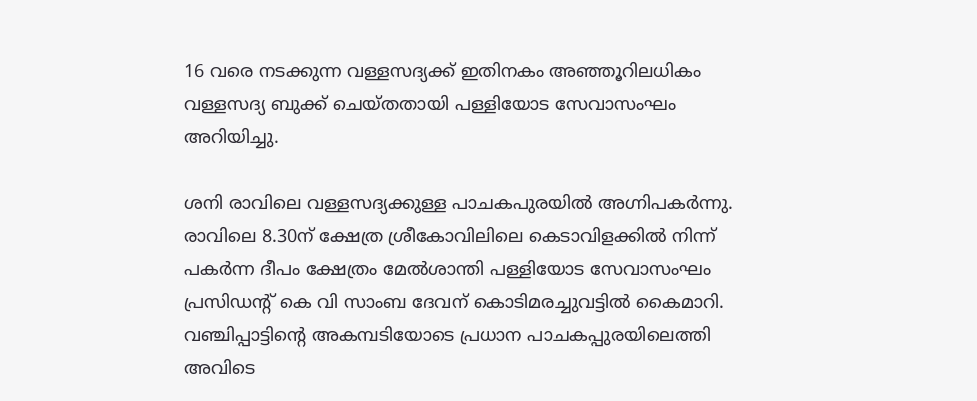16 വരെ നടക്കുന്ന വള്ളസദ്യക്ക് ഇതിനകം അഞ്ഞൂറിലധികം വള്ളസദ്യ ബുക്ക് ചെയ്‌തതായി പള്ളിയോട സേവാസംഘം അറിയിച്ചു.

ശനി രാവിലെ വള്ളസദ്യക്കുള്ള പാചകപുരയിൽ അഗ്നിപകർന്നു. രാവിലെ 8.30ന് ക്ഷേത്ര ശ്രീകോവിലിലെ കെടാവിളക്കിൽ നിന്ന് പകർന്ന ദീപം ക്ഷേത്രം മേൽശാന്തി പള്ളിയോട സേവാസംഘം പ്രസിഡന്റ് കെ വി സാംബ ദേവന് കൊടിമരച്ചുവട്ടിൽ കൈമാറി. വഞ്ചിപ്പാട്ടിന്റെ അകമ്പടിയോടെ പ്രധാന പാചകപ്പുരയിലെത്തി അവിടെ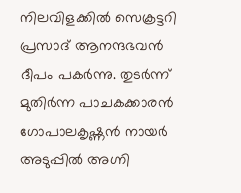നിലവിളക്കിൽ സെക്രട്ടറി പ്രസാദ് ആനന്ദഭവൻ ദീപം പകർന്നു. തുടർന്ന് മുതിർന്ന പാചകക്കാരൻ ഗോപാലകൃഷ്ണൻ നായർ അടുപ്പിൽ അഗ്നി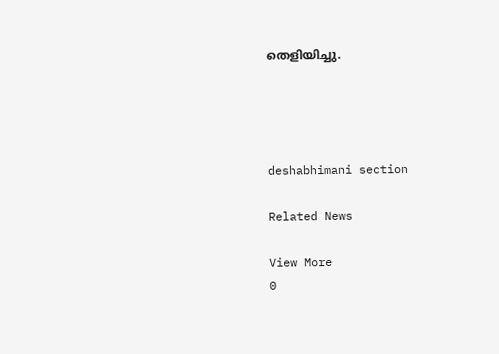തെളിയിച്ചു.




deshabhimani section

Related News

View More
0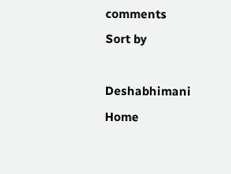comments
Sort by

Deshabhimani
Home